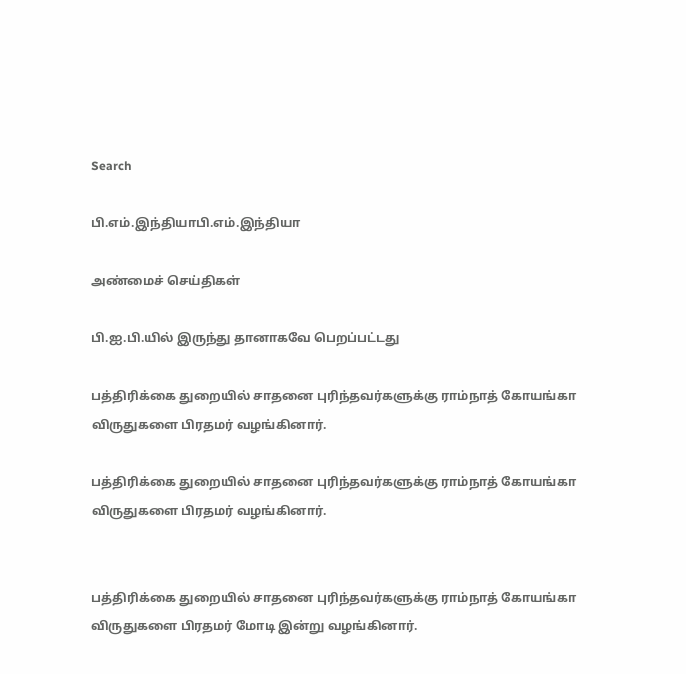Search

பி.எம்.இந்தியாபி.எம்.இந்தியா

அண்மைச் செய்திகள்

பி.ஐ.பி.யில் இருந்து தானாகவே பெறப்பட்டது

பத்திரிக்கை துறையில் சாதனை புரிந்தவர்களுக்கு ராம்நாத் கோயங்கா விருதுகளை பிரதமர் வழங்கினார்.

பத்திரிக்கை துறையில் சாதனை புரிந்தவர்களுக்கு ராம்நாத் கோயங்கா விருதுகளை பிரதமர் வழங்கினார்.


பத்திரிக்கை துறையில் சாதனை புரிந்தவர்களுக்கு ராம்நாத் கோயங்கா விருதுகளை பிரதமர் மோடி இன்று வழங்கினார்.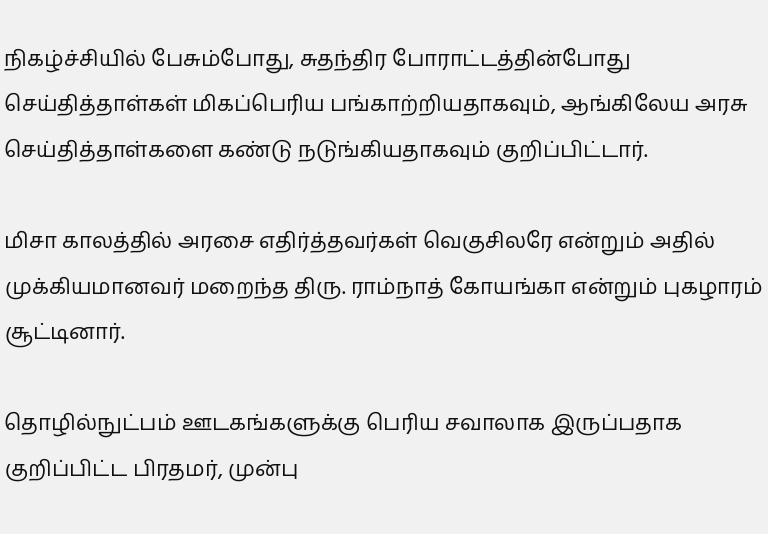நிகழ்ச்சியில் பேசும்போது, சுதந்திர போராட்டத்தின்போது செய்தித்தாள்கள் மிகப்பெரிய பங்காற்றியதாகவும், ஆங்கிலேய அரசு செய்தித்தாள்களை கண்டு நடுங்கியதாகவும் குறிப்பிட்டார்.

மிசா காலத்தில் அரசை எதிர்த்தவர்கள் வெகுசிலரே என்றும் அதில் முக்கியமானவர் மறைந்த திரு. ராம்நாத் கோயங்கா என்றும் புகழாரம் சூட்டினார்.

தொழில்நுட்பம் ஊடகங்களுக்கு பெரிய சவாலாக இருப்பதாக குறிப்பிட்ட பிரதமர், முன்பு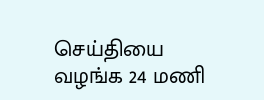செய்தியை வழங்க 24 மணி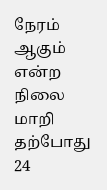நேரம் ஆகும் என்ற நிலை மாறி தற்போது 24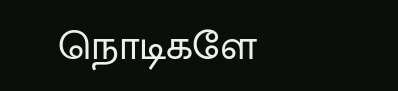நொடிகளே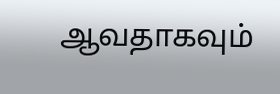ஆவதாகவும்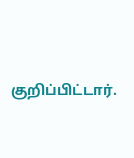குறிப்பிட்டார்.